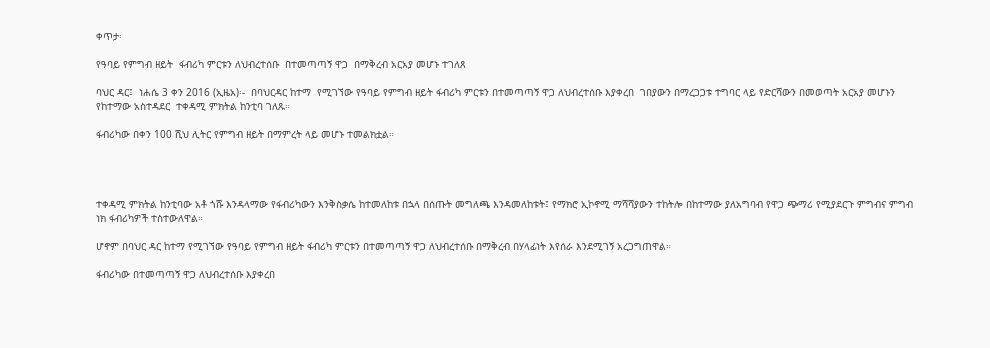ቀጥታ፡

የዓባይ የምግብ ዘይት  ፋብሪካ ምርቱን ለህብረተሰቡ  በተመጣጣኝ ዋጋ  በማቅረብ አርአያ መሆኑ ተገለጸ

ባህር ዳር፤  ነሐሴ 3 ቀን 2016 (ኢዜአ)፡-  በባህርዳር ከተማ  የሚገኘው የዓባይ የምግብ ዘይት ፋብሪካ ምርቱን በተመጣጣኝ ዋጋ ለህብረተሰቡ እያቀረበ  ገበያውን በማረጋጋቱ ተግባር ላይ የድርሻውን በመወጣት አርአያ መሆኑን  የከተማው አስተዳደር  ተቀዳሚ ምክትል ከንቲባ ገለጹ።

ፋብሪካው በቀን 100 ሺህ ሊትር የምግብ ዘይት በማምረት ላይ መሆኑ ተመልክቷል።




ተቀዳሚ ምክትል ከንቲባው አቶ ጎሹ እንዳላማው የፋብሪካውን እንቅስቃሴ ከተመለከቱ በኋላ በሰጡት መግለጫ እንዳመለከቱት፤ የማክሮ ኢኮኖሚ ማሻሻያውን ተከትሎ በከተማው ያለአግባብ የዋጋ ጭማሪ የሚያደርጉ ምግብና ምግብ ነክ ፋብሪካዎች ተስተውለዋል።

ሆኖም በባህር ዳር ከተማ የሚገኘው የዓባይ የምግብ ዘይት ፋብሪካ ምርቱን በተመጣጣኝ ዋጋ ለህብረተሰቡ በማቅረብ በሃላፊነት እየሰራ እንደሚገኝ አረጋግጠዋል።

ፋብሪካው በተመጣጣኝ ዋጋ ለህብረተሰቡ እያቀረበ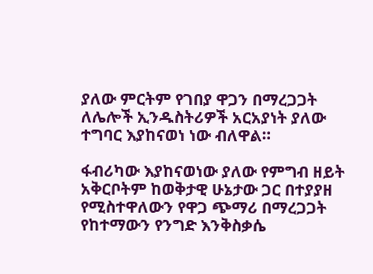ያለው ምርትም የገበያ ዋጋን በማረጋጋት ለሌሎች ኢንዱስትሪዎች አርአያነት ያለው ተግባር እያከናወነ ነው ብለዋል።

ፋብሪካው እያከናወነው ያለው የምግብ ዘይት አቅርቦትም ከወቅታዊ ሁኔታው ጋር በተያያዘ የሚስተዋለውን የዋጋ ጭማሪ በማረጋጋት የከተማውን የንግድ እንቅስቃሴ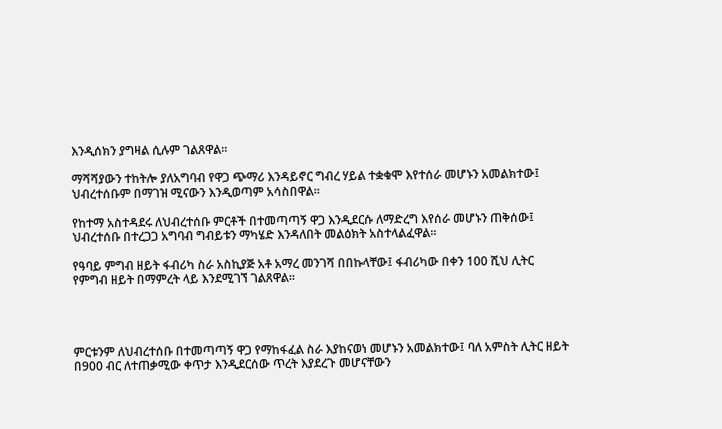እንዲሰክን ያግዛል ሲሉም ገልጸዋል።

ማሻሻያውን ተከትሎ ያለአግባብ የዋጋ ጭማሪ እንዳይኖር ግብረ ሃይል ተቋቁሞ እየተሰራ መሆኑን አመልክተው፤ ህብረተሰቡም በማገዝ ሚናውን እንዲወጣም አሳስበዋል።

የከተማ አስተዳደሩ ለህብረተሰቡ ምርቶች በተመጣጣኝ ዋጋ እንዲደርሱ ለማድረግ እየሰራ መሆኑን ጠቅሰው፤ ህብረተሰቡ በተረጋጋ አግባብ ግብይቱን ማካሄድ እንዳለበት መልዕክት አስተላልፈዋል።

የዓባይ ምግብ ዘይት ፋብሪካ ስራ አስኪያጅ አቶ አማረ መንገሻ በበኩላቸው፤ ፋብሪካው በቀን 100 ሺህ ሊትር የምግብ ዘይት በማምረት ላይ እንደሚገኘ ገልጸዋል።




ምርቱንም ለህብረተሰቡ በተመጣጣኝ ዋጋ የማከፋፈል ስራ እያከናወነ መሆኑን አመልክተው፤ ባለ አምስት ሊትር ዘይት በ900 ብር ለተጠቃሚው ቀጥታ እንዲደርሰው ጥረት እያደረጉ መሆናቸውን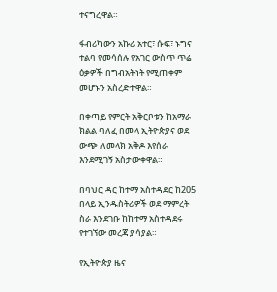ተናግረዋል።

ፋብሪካውን አኩሪ አተር፣ ሱፍ፣ ኑግና ተልባ የመሳሰሉ የአገር ውስጥ ጥሬ ዕቃዎች በግብአትነት የሚጠቀም መሆኑን አስረድተዋል።

በቀጣይ የምርት አቅርቦቱን ከአማራ ክልል ባለፈ በመላ ኢትዮጵያና ወደ ውጭ ለመላክ አቅዶ እየሰራ እንደሚገኝ አስታውቀዋል።

በባህር ዳር ከተማ አስተዳደር ከ205 በላይ ኢንዱስትሪዎች ወደ ማምረት ስራ እንደገቡ ከከተማ አስተዳደሩ የተገኘው መረጃ ያሳያል።

የኢትዮጵያ ዜና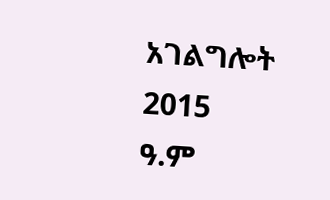አገልግሎት
2015
ዓ.ም